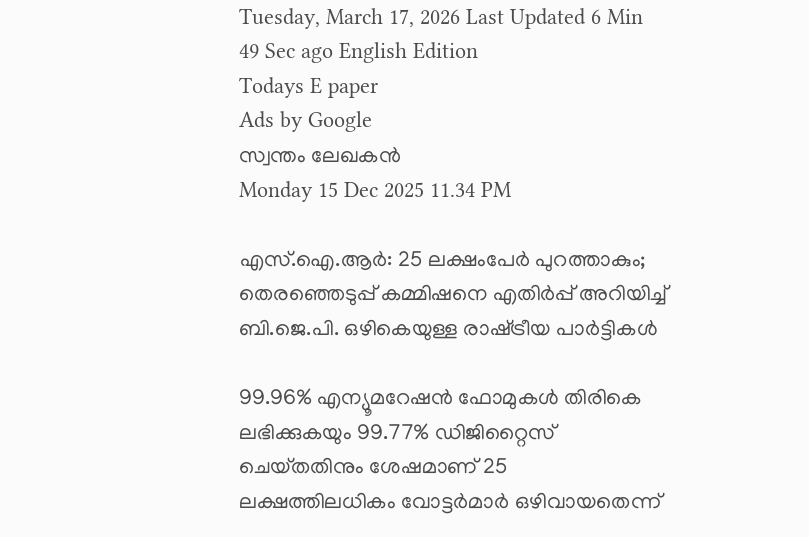Tuesday, March 17, 2026 Last Updated 6 Min 49 Sec ago English Edition
Todays E paper
Ads by Google
സ്വന്തം ലേഖകന്‍
Monday 15 Dec 2025 11.34 PM

എസ്‌.ഐ.ആര്‍: 25 ലക്ഷംപേര്‍ പുറത്താകും; തെരഞ്ഞെടുപ്പ്‌ കമ്മിഷനെ എതിര്‍പ്പ് അറിയിച്ച് ബി.ജെ.പി. ഒഴികെയുള്ള രാഷ്‌ട്രീയ പാര്‍ട്ടികള്‍

99.96% എന്യൂമറേഷന്‍ ഫോമുകള്‍ തിരികെ ലഭിക്കുകയും 99.77% ഡിജിറ്റൈസ്‌ ചെയ്‌തതിനും ശേഷമാണ്‌ 25 ലക്ഷത്തിലധികം വോട്ടര്‍മാര്‍ ഒഴിവായതെന്ന്‌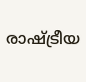രാഷ്‌ട്രീയ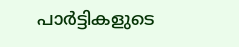പാര്‍ട്ടികളുടെ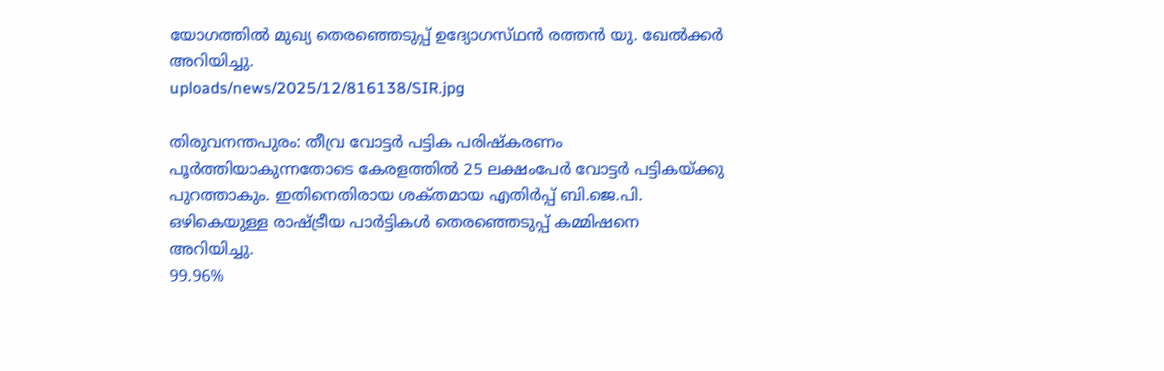യോഗത്തില്‍ മുഖ്യ തെരഞ്ഞെടുപ്പ്‌ ഉദ്യോഗസ്‌ഥന്‍ രത്തന്‍ യു. ഖേല്‍ക്കര്‍ അറിയിച്ചു.
uploads/news/2025/12/816138/SIR.jpg

തിരുവനന്തപുരം: തീവ്ര വോട്ടര്‍ പട്ടിക പരിഷ്‌കരണം പൂര്‍ത്തിയാകുന്നതോടെ കേരളത്തില്‍ 25 ലക്ഷംപേര്‍ വോട്ടര്‍ പട്ടികയ്‌ക്കു പുറത്താകും. ഇതിനെതിരായ ശക്‌തമായ എതിര്‍പ്പ്‌ ബി.ജെ.പി. ഒഴികെയുള്ള രാഷ്‌ട്രീയ പാര്‍ട്ടികള്‍ തെരഞ്ഞെടുപ്പ്‌ കമ്മിഷനെ അറിയിച്ചു.
99.96%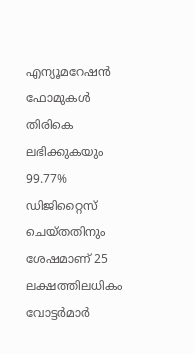എന്യൂമറേഷന്‍ ഫോമുകള്‍ തിരികെ ലഭിക്കുകയും 99.77% ഡിജിറ്റൈസ്‌ ചെയ്‌തതിനും ശേഷമാണ്‌ 25 ലക്ഷത്തിലധികം വോട്ടര്‍മാര്‍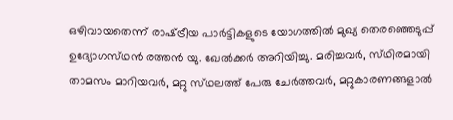ഒഴിവായതെന്ന്‌ രാഷ്‌ട്രീയ പാര്‍ട്ടികളുടെ യോഗത്തില്‍ മുഖ്യ തെരഞ്ഞെടുപ്പ്‌ ഉദ്യോഗസ്‌ഥന്‍ രത്തന്‍ യു. ഖേല്‍ക്കര്‍ അറിയിച്ചു. മരിച്ചവര്‍, സ്‌ഥിരമായി താമസം മാറിയവര്‍, മറ്റു സ്‌ഥലത്ത്‌ പേരു ചേര്‍ത്തവര്‍, മറ്റുകാരണങ്ങളാല്‍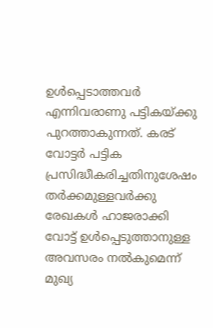ഉള്‍പ്പെടാത്തവര്‍ എന്നിവരാണു പട്ടികയ്‌ക്കു പുറത്താകുന്നത്‌. കരട്‌ വോട്ടര്‍ പട്ടിക പ്രസിദ്ധീകരിച്ചതിനുശേഷം തര്‍ക്കമുള്ളവര്‍ക്കു രേഖകള്‍ ഹാജരാക്കി വോട്ട്‌ ഉള്‍പ്പെടുത്താനുള്ള അവസരം നല്‍കുമെന്ന്‌ മുഖ്യ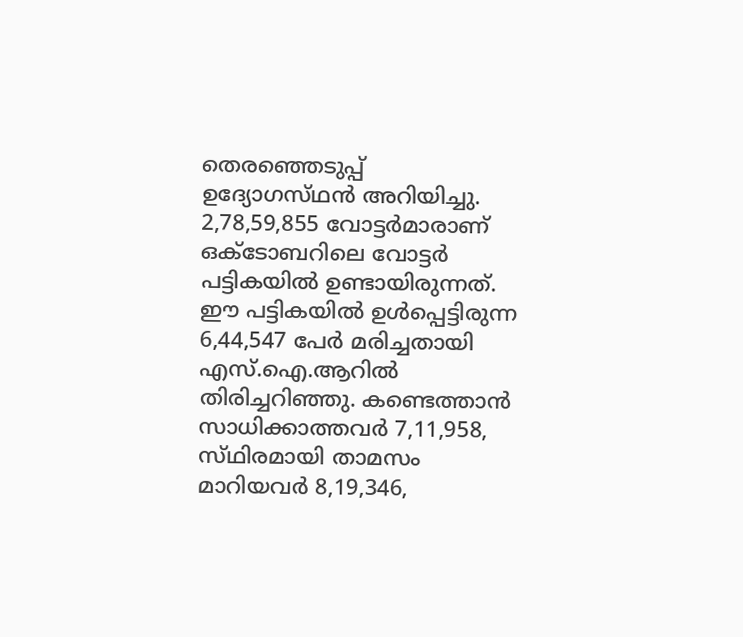തെരഞ്ഞെടുപ്പ്‌ ഉദ്യോഗസ്‌ഥന്‍ അറിയിച്ചു.
2,78,59,855 വോട്ടര്‍മാരാണ്‌ ഒക്‌ടോബറിലെ വോട്ടര്‍ പട്ടികയില്‍ ഉണ്ടായിരുന്നത്‌. ഈ പട്ടികയില്‍ ഉള്‍പ്പെട്ടിരുന്ന 6,44,547 പേര്‍ മരിച്ചതായി എസ്‌.ഐ.ആറില്‍ തിരിച്ചറിഞ്ഞു. കണ്ടെത്താന്‍ സാധിക്കാത്തവര്‍ 7,11,958, സ്‌ഥിരമായി താമസം മാറിയവര്‍ 8,19,346,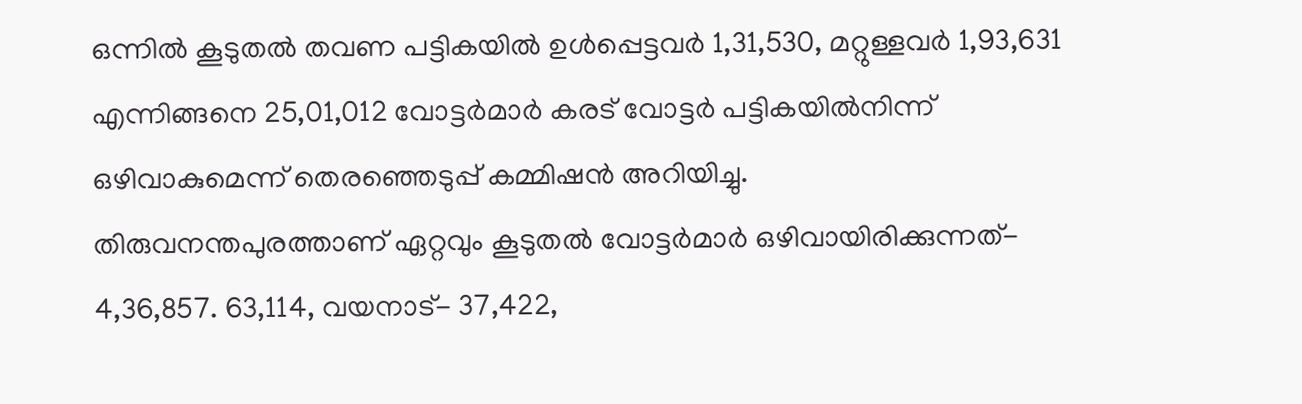ഒന്നില്‍ കൂടുതല്‍ തവണ പട്ടികയില്‍ ഉള്‍പ്പെട്ടവര്‍ 1,31,530, മറ്റുള്ളവര്‍ 1,93,631 എന്നിങ്ങനെ 25,01,012 വോട്ടര്‍മാര്‍ കരട്‌ വോട്ടര്‍ പട്ടികയില്‍നിന്ന്‌ ഒഴിവാകുമെന്ന്‌ തെരഞ്ഞെടുപ്പ്‌ കമ്മിഷന്‍ അറിയിച്ചു.
തിരുവനന്തപുരത്താണ്‌ ഏറ്റവും കൂടുതല്‍ വോട്ടര്‍മാര്‍ ഒഴിവായിരിക്കുന്നത്‌- 4,36,857. 63,114, വയനാട്‌- 37,422,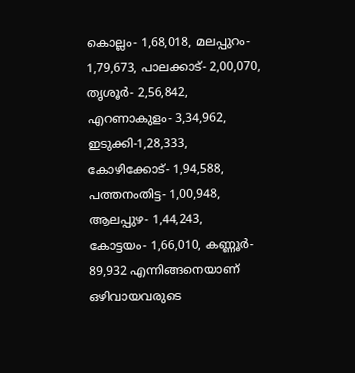കൊല്ലം- 1,68,018, മലപ്പുറം- 1,79,673, പാലക്കാട്‌- 2,00,070, തൃശൂര്‍- 2,56,842, എറണാകുളം- 3,34,962, ഇടുക്കി-1,28,333, കോഴിക്കോട്‌- 1,94,588, പത്തനംതിട്ട- 1,00,948, ആലപ്പുഴ- 1,44,243, കോട്ടയം- 1,66,010, കണ്ണൂര്‍- 89,932 എന്നിങ്ങനെയാണ്‌ ഒഴിവായവരുടെ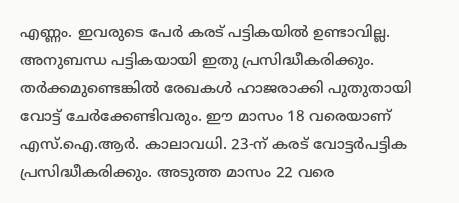എണ്ണം. ഇവരുടെ പേര്‍ കരട്‌ പട്ടികയില്‍ ഉണ്ടാവില്ല. അനുബന്ധ പട്ടികയായി ഇതു പ്രസിദ്ധീകരിക്കും. തര്‍ക്കമുണ്ടെങ്കില്‍ രേഖകള്‍ ഹാജരാക്കി പുതുതായി വോട്ട്‌ ചേര്‍ക്കേണ്ടിവരും. ഈ മാസം 18 വരെയാണ്‌ എസ്‌.ഐ.ആര്‍. കാലാവധി. 23-ന്‌ കരട്‌ വോട്ടര്‍പട്ടിക പ്രസിദ്ധീകരിക്കും. അടുത്ത മാസം 22 വരെ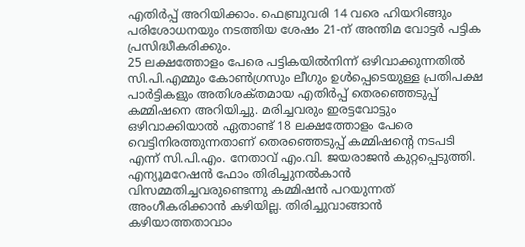എതിര്‍പ്പ്‌ അറിയിക്കാം. ഫെബ്രുവരി 14 വരെ ഹിയറിങ്ങും പരിശോധനയും നടത്തിയ ശേഷം 21-ന്‌ അന്തിമ വോട്ടര്‍ പട്ടിക പ്രസിദ്ധീകരിക്കും.
25 ലക്ഷത്തോളം പേരെ പട്ടികയില്‍നിന്ന്‌ ഒഴിവാക്കുന്നതില്‍ സി.പി.എമ്മും കോണ്‍ഗ്രസും ലീഗും ഉള്‍പ്പെടെയുള്ള പ്രതിപക്ഷ പാര്‍ട്ടികളും അതിശക്‌തമായ എതിര്‍പ്പ്‌ തെരഞ്ഞെടുപ്പ്‌ കമ്മിഷനെ അറിയിച്ചു. മരിച്ചവരും ഇരട്ടവോട്ടും ഒഴിവാക്കിയാല്‍ ഏതാണ്ട്‌ 18 ലക്ഷത്തോളം പേരെ വെട്ടിനിരത്തുന്നതാണ്‌ തെരഞ്ഞെടുപ്പ്‌ കമ്മിഷന്റെ നടപടി എന്ന്‌ സി.പി.എം. നേതാവ്‌ എം.വി. ജയരാജന്‍ കുറ്റപ്പെടുത്തി. എന്യൂമറേഷന്‍ ഫോം തിരിച്ചുനല്‍കാന്‍ വിസമ്മതിച്ചവരുണ്ടെന്നു കമ്മിഷന്‍ പറയുന്നത്‌ അംഗീകരിക്കാന്‍ കഴിയില്ല. തിരിച്ചുവാങ്ങാന്‍ കഴിയാത്തതാവാം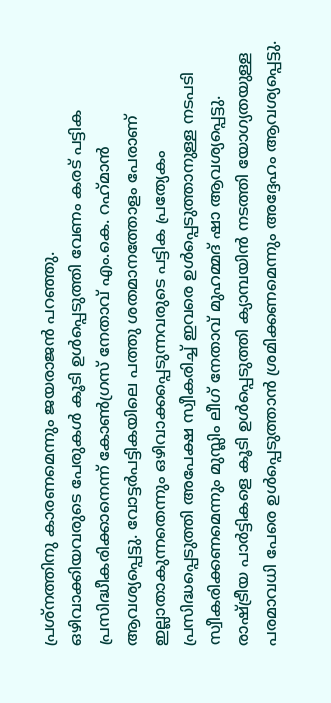പ്രശ്‌നത്തിനു കാരണമെന്നും ജയരാജന്‍ പറഞ്ഞു.
ഒഴിവാക്കിയവരുടെ പേരുകള്‍ കൂടി ഉള്‍പ്പെടുത്തി വേണം കരട്‌ പട്ടിക പ്രസിദ്ധീകരിക്കാനെന്ന്‌ കോണ്‍ഗ്രസ്‌ നേതാവ്‌ എം.കെ. റഹ്‌മാന്‍ ആവശ്യപ്പെട്ടു. വോട്ടര്‍പട്ടികയിലെ പത്തു ശതമാനത്തോളം പേരാണ്‌ ഇല്ലാതാകുന്നതെന്നും ഒഴിവാക്കപ്പെടുന്നവരുടെ പട്ടിക പ്രത്യേകം പ്രസിദ്ധപ്പെടുത്തി അപേക്ഷ സ്വീകരിച്ച്‌ ഇവരെ ഉള്‍പ്പെടുത്താനുള്ള നടപടി സ്വീകരിക്കണമെന്നും മുസ്ലിം ലീഗ്‌ നേതാവ്‌ മുഹമ്മദ്‌ ഷാ ആവശ്യപ്പെട്ടു. രാഷ്‌ട്രീയ പാര്‍ട്ടികളെ കൂടി ഉള്‍പ്പെടുത്തി ക്യാമ്പയിന്‍ നടത്തി യോഗ്യതയുള്ള പരമാവധി പേരെ ഉള്‍പ്പെടുത്താന്‍ ശ്രമിക്കണമെന്നും അദ്ദേഹം ആവശ്യപ്പെട്ടു.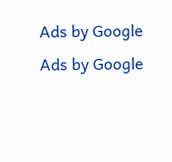Ads by Google
Ads by Google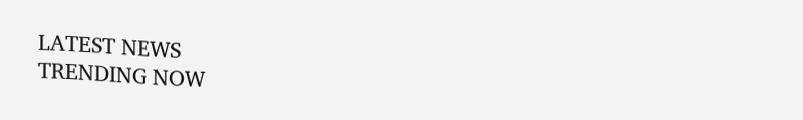LATEST NEWS
TRENDING NOW